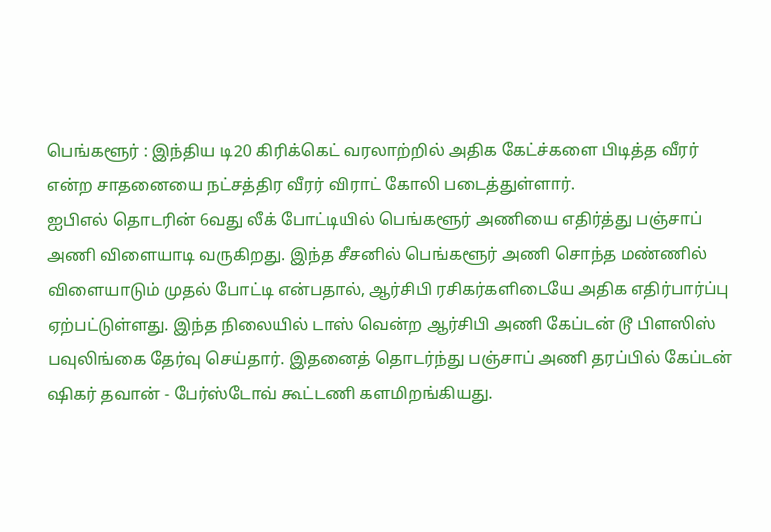பெங்களூர் : இந்திய டி20 கிரிக்கெட் வரலாற்றில் அதிக கேட்ச்களை பிடித்த வீரர் என்ற சாதனையை நட்சத்திர வீரர் விராட் கோலி படைத்துள்ளார்.
ஐபிஎல் தொடரின் 6வது லீக் போட்டியில் பெங்களூர் அணியை எதிர்த்து பஞ்சாப் அணி விளையாடி வருகிறது. இந்த சீசனில் பெங்களூர் அணி சொந்த மண்ணில் விளையாடும் முதல் போட்டி என்பதால், ஆர்சிபி ரசிகர்களிடையே அதிக எதிர்பார்ப்பு ஏற்பட்டுள்ளது. இந்த நிலையில் டாஸ் வென்ற ஆர்சிபி அணி கேப்டன் டூ பிளஸிஸ் பவுலிங்கை தேர்வு செய்தார். இதனைத் தொடர்ந்து பஞ்சாப் அணி தரப்பில் கேப்டன் ஷிகர் தவான் - பேர்ஸ்டோவ் கூட்டணி களமிறங்கியது.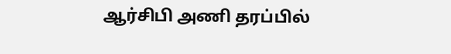ஆர்சிபி அணி தரப்பில்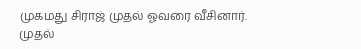முகமது சிராஜ் முதல் ஓவரை வீசினார். முதல்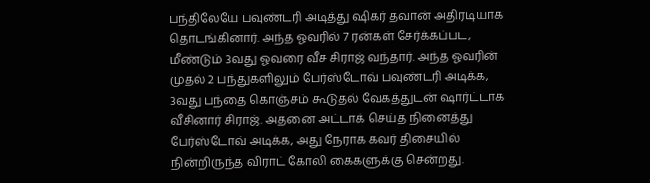பந்திலேயே பவுண்டரி அடித்து ஷிகர் தவான் அதிரடியாக தொடங்கினார். அந்த ஓவரில் 7 ரன்கள் சேர்க்கப்பட, மீண்டும் 3வது ஓவரை வீச சிராஜ் வந்தார். அந்த ஓவரின் முதல் 2 பந்துகளிலும் பேர்ஸ்டோவ் பவுண்டரி அடிக்க, 3வது பந்தை கொஞ்சம் கூடுதல் வேகத்துடன் ஷார்ட்டாக வீசினார் சிராஜ். அதனை அட்டாக் செய்த நினைத்து பேர்ஸ்டோவ் அடிக்க, அது நேராக கவர் திசையில் நின்றிருந்த விராட் கோலி கைகளுக்கு சென்றது.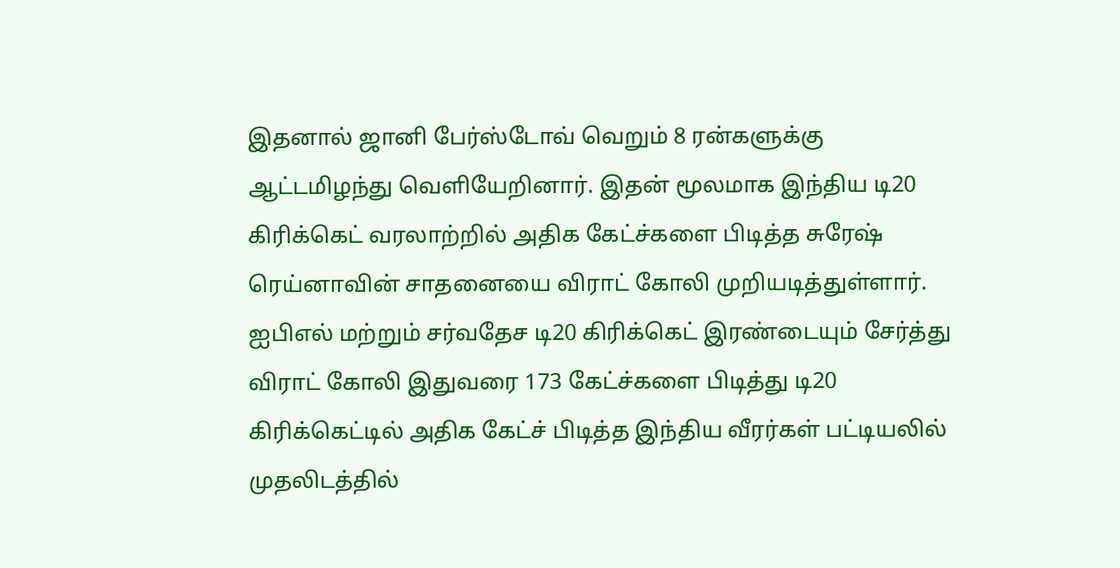இதனால் ஜானி பேர்ஸ்டோவ் வெறும் 8 ரன்களுக்கு ஆட்டமிழந்து வெளியேறினார். இதன் மூலமாக இந்திய டி20 கிரிக்கெட் வரலாற்றில் அதிக கேட்ச்களை பிடித்த சுரேஷ் ரெய்னாவின் சாதனையை விராட் கோலி முறியடித்துள்ளார். ஐபிஎல் மற்றும் சர்வதேச டி20 கிரிக்கெட் இரண்டையும் சேர்த்து விராட் கோலி இதுவரை 173 கேட்ச்களை பிடித்து டி20 கிரிக்கெட்டில் அதிக கேட்ச் பிடித்த இந்திய வீரர்கள் பட்டியலில் முதலிடத்தில்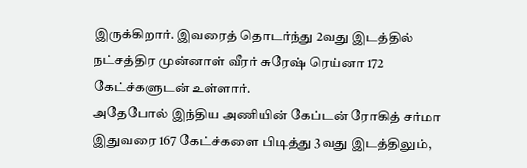இருக்கிறார். இவரைத் தொடர்ந்து 2வது இடத்தில் நட்சத்திர முன்னாள் வீரர் சுரேஷ் ரெய்னா 172 கேட்ச்களுடன் உள்ளார்.
அதேபோல் இந்திய அணியின் கேப்டன் ரோகித் சர்மா இதுவரை 167 கேட்ச்களை பிடித்து 3வது இடத்திலும்,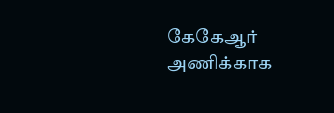கேகேஆர் அணிக்காக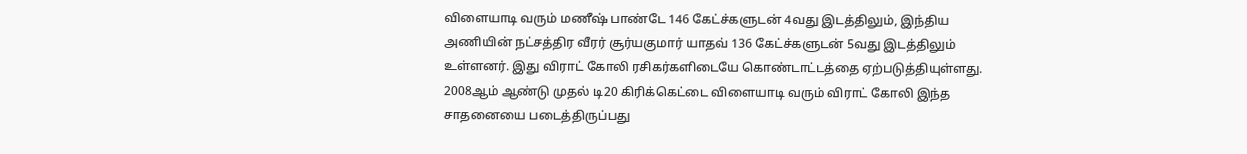விளையாடி வரும் மணீஷ் பாண்டே 146 கேட்ச்களுடன் 4வது இடத்திலும், இந்திய அணியின் நட்சத்திர வீரர் சூர்யகுமார் யாதவ் 136 கேட்ச்களுடன் 5வது இடத்திலும் உள்ளனர். இது விராட் கோலி ரசிகர்களிடையே கொண்டாட்டத்தை ஏற்படுத்தியுள்ளது. 2008ஆம் ஆண்டு முதல் டி20 கிரிக்கெட்டை விளையாடி வரும் விராட் கோலி இந்த சாதனையை படைத்திருப்பது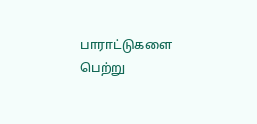பாராட்டுகளை பெற்று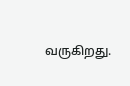வருகிறது.